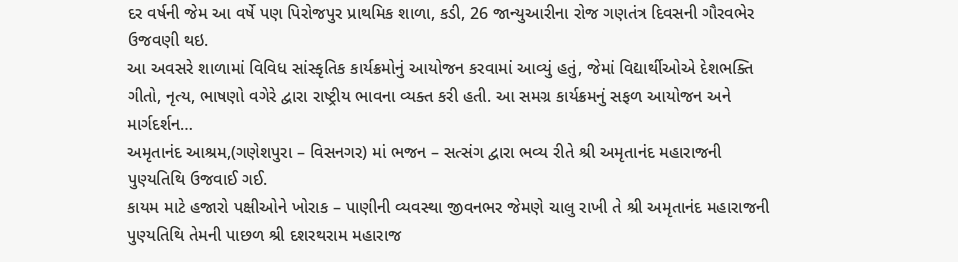દર વર્ષની જેમ આ વર્ષે પણ પિરોજપુર પ્રાથમિક શાળા, કડી, 26 જાન્યુઆરીના રોજ ગણતંત્ર દિવસની ગૌરવભેર ઉજવણી થઇ.
આ અવસરે શાળામાં વિવિધ સાંસ્કૃતિક કાર્યક્રમોનું આયોજન કરવામાં આવ્યું હતું, જેમાં વિદ્યાર્થીઓએ દેશભક્તિ ગીતો, નૃત્ય, ભાષણો વગેરે દ્વારા રાષ્ટ્રીય ભાવના વ્યક્ત કરી હતી. આ સમગ્ર કાર્યક્રમનું સફળ આયોજન અને માર્ગદર્શન…
અમૃતાનંદ આશ્રમ,(ગણેશપુરા – વિસનગર) માં ભજન – સત્સંગ દ્વારા ભવ્ય રીતે શ્રી અમૃતાનંદ મહારાજની પુણ્યતિથિ ઉજવાઈ ગઈ.
કાયમ માટે હજારો પક્ષીઓને ખોરાક – પાણીની વ્યવસ્થા જીવનભર જેમણે ચાલુ રાખી તે શ્રી અમૃતાનંદ મહારાજની પુણ્યતિથિ તેમની પાછળ શ્રી દશરથરામ મહારાજ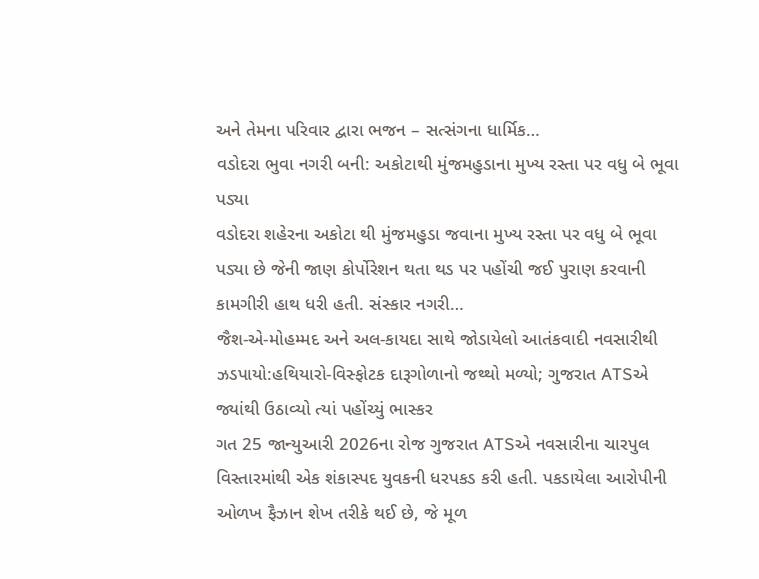અને તેમના પરિવાર દ્વારા ભજન – સત્સંગના ધાર્મિક…
વડોદરા ભુવા નગરી બની: અકોટાથી મુંજમહુડાના મુખ્ય રસ્તા પર વધુ બે ભૂવા પડ્યા
વડોદરા શહેરના અકોટા થી મુંજમહુડા જવાના મુખ્ય રસ્તા પર વધુ બે ભૂવા પડ્યા છે જેની જાણ કોર્પોરેશન થતા થડ પર પહોંચી જઈ પુરાણ કરવાની કામગીરી હાથ ધરી હતી. સંસ્કાર નગરી…
જૈશ-એ-મોહમ્મદ અને અલ-કાયદા સાથે જોડાયેલો આતંકવાદી નવસારીથી ઝડપાયો:હથિયારો-વિસ્ફોટક દારૂગોળાનો જથ્થો મળ્યો; ગુજરાત ATSએ જ્યાંથી ઉઠાવ્યો ત્યાં પહોંચ્યું ભાસ્કર
ગત 25 જાન્યુઆરી 2026ના રોજ ગુજરાત ATSએ નવસારીના ચારપુલ વિસ્તારમાંથી એક શંકાસ્પદ યુવકની ધરપકડ કરી હતી. પકડાયેલા આરોપીની ઓળખ ફૈઝાન શેખ તરીકે થઈ છે, જે મૂળ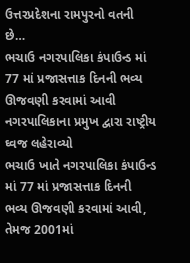ઉત્તરપ્રદેશના રામપુરનો વતની છે…
ભચાઉ નગરપાલિકા કંપાઉન્ડ માં 77 માં પ્રજાસત્તાક દિનની ભવ્ય ઊજવણી કરવામાં આવી નગરપાલિકાના પ્રમુખ દ્વારા રાષ્ટ્રીય ઘ્વજ લહેરાવ્યો
ભચાઉ ખાતે નગરપાલિકા કંપાઉન્ડ માં 77 માં પ્રજાસત્તાક દિનની ભવ્ય ઊજવણી કરવામાં આવી, તેમજ 2001માં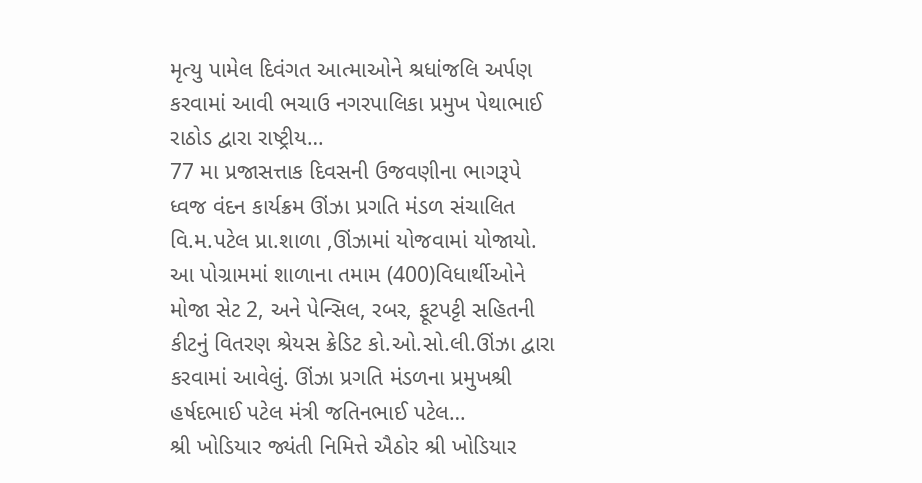મૃત્યુ પામેલ દિવંગત આત્માઓને શ્રધાંજલિ અર્પણ કરવામાં આવી ભચાઉ નગરપાલિકા પ્રમુખ પેથાભાઈ રાઠોડ દ્વારા રાષ્ટ્રીય…
77 મા પ્રજાસત્તાક દિવસની ઉજવણીના ભાગરૂપે ધ્વજ વંદન કાર્યક્રમ ઊંઝા પ્રગતિ મંડળ સંચાલિત વિ.મ.પટેલ પ્રા.શાળા ,ઊંઝામાં યોજવામાં યોજાયો.
આ પોગ્રામમાં શાળાના તમામ (400)વિધાર્થીઓને મોજા સેટ 2, અને પેન્સિલ, રબર, ફૂટપટ્ટી સહિતની કીટનું વિતરણ શ્રેયસ ક્રેડિટ કો.ઓ.સો.લી.ઊંઝા દ્વારા કરવામાં આવેલું. ઊંઝા પ્રગતિ મંડળના પ્રમુખશ્રી હર્ષદભાઈ પટેલ મંત્રી જતિનભાઈ પટેલ…
શ્રી ખોડિયાર જ્યંતી નિમિત્તે ઐઠોર શ્રી ખોડિયાર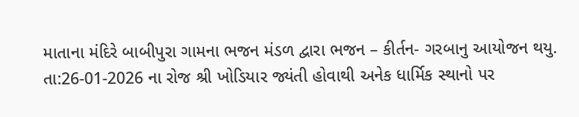માતાના મંદિરે બાબીપુરા ગામના ભજન મંડળ દ્વારા ભજન – કીર્તન- ગરબાનુ આયોજન થયુ.
તા:26-01-2026 ના રોજ શ્રી ખોડિયાર જ્યંતી હોવાથી અનેક ધાર્મિક સ્થાનો પર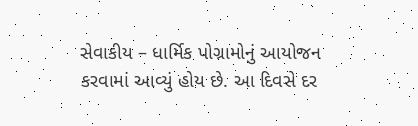સેવાકીય – ધાર્મિક પોગ્રામોનું આયોજન કરવામાં આવ્યું હોય છે. આ દિવસે દર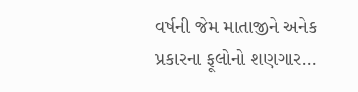વર્ષની જેમ માતાજીને અનેક પ્રકારના ફૂલોનો શણગાર…